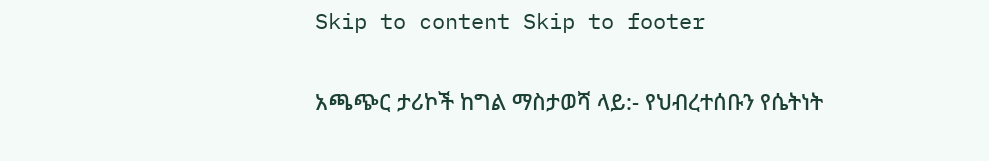Skip to content Skip to footer

አጫጭር ታሪኮች ከግል ማስታወሻ ላይ:- የህብረተሰቡን የሴትነት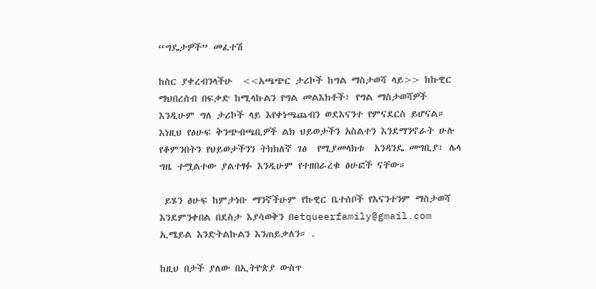“ግዴታዎች” መፈተሽ

ከስር ያቀረብንላችሁ  <<አጫጭር ታሪኮች ከግል ማስታወሻ ላይ>> ከኩዊር ማህበረሰብ በፍቃድ ከሚላኩልን የግል መልእክቶች፣ የግል ማስታወሻዎች እንዲሁም ግለ ታሪኮች ላይ እየቀነጫጨብን ወደእናንተ የምናደርስ ይሆናል። እነዚህ የፅሁፍ ቅንጭብጫቢዎች ልክ ህይወታችን አስልተን እንደማንኖራት ሁሉ የቆምንበትን የህይወታችንን ትክክለኛ ገፅ  የሚያመላክቱ  አንዳንዴ መግቢያ፣ ሌላ ግዜ ተሟልተው ያልተፃፉ እንዲሁም የተዘበራረቁ ፅሁፎች ናቸው።

 ይሄን ፅሁፍ ከምታነቡ ማንኛችሁም የኩዊር ቤተሰቦች የእናንተንም ማስታወሻ እንደምንቀበል በደስታ እያሳወቅን በetqueerfamily@gmail.com ኢሜይል እንድትልኩልን እንጠይቃለን። .

ከዚህ በታች ያለው በኢትዮጵያ ውስጥ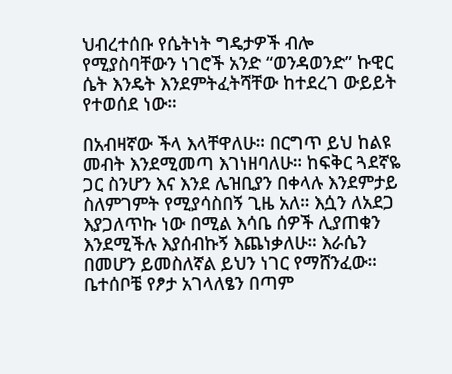ህብረተሰቡ የሴትነት ግዴታዎች ብሎ የሚያስባቸውን ነገሮች አንድ “ወንዳወንድ” ኩዊር ሴት እንዴት እንደምትፈትሻቸው ከተደረገ ውይይት የተወሰደ ነው።

በአብዛኛው ችላ እላቸዋለሁ። በርግጥ ይህ ከልዩ መብት እንደሚመጣ እገነዘባለሁ። ከፍቅር ጓደኛዬ ጋር ስንሆን እና እንደ ሌዝቢያን በቀላሉ እንደምታይ ስለምገምት የሚያሳስበኝ ጊዜ አለ። እሷን ለአደጋ እያጋለጥኩ ነው በሚል እሳቤ ሰዎች ሊያጠቁን እንደሚችሉ እያሰብኩኝ እጨነቃለሁ። እራሴን በመሆን ይመስለኛል ይህን ነገር የማሸንፈው። ቤተሰቦቼ የፆታ አገላለፄን በጣም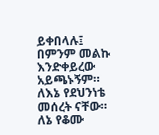ይቀበላሉ፤ በምንም መልኩ እንድቀይረው አይጫኑኝም። ለእኔ የደህንነቴ መሰረት ናቸው። ለኔ የቆሙ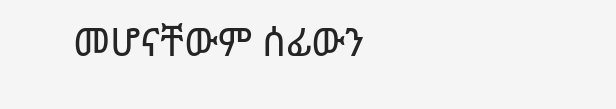መሆናቸውም ሰፊውን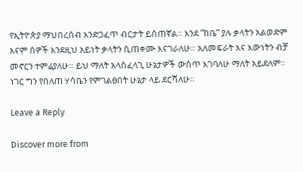የኢትዮጵያ ማህበረሰብ እንድጋፈጥ ብርታት ይሰጠኛል። እንደ “ከቤ” ያሉ ቃላትን አልወድም እናም ሰዎች እንደዚህ አይነት ቃላትን ሲጠቀሙ እናገራለሁ። አለመፍራት እና እውነትን ብቻ መኖርን ተምሬያለሁ። ይህ ማለት አላስፈላጊ ሁኔታዎች ውስጥ እገባለሁ ማለት አይደለም። ነገር ግን የበለጠ ሃሳቤን የምገልፀበት ሁኔታ ላይ ደርሻለሁ።

Leave a Reply

Discover more from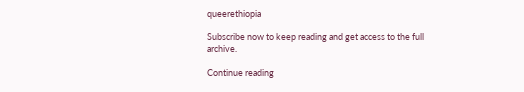queerethiopia

Subscribe now to keep reading and get access to the full archive.

Continue reading